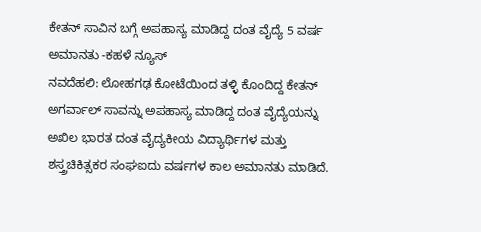ಕೇತನ್ ಸಾವಿನ ಬಗ್ಗೆ ಅಪಹಾಸ್ಯ ಮಾಡಿದ್ದ ದಂತ ವೈದ್ಯೆ 5 ವರ್ಷ ಅಮಾನತು -ಕಹಳೆ ನ್ಯೂಸ್
ನವದೆಹಲಿ: ಲೋಹಗಢ ಕೋಟೆಯಿಂದ ತಳ್ಳಿ ಕೊಂದಿದ್ದ ಕೇತನ್ ಅಗರ್ವಾಲ್ ಸಾವನ್ನು ಅಪಹಾಸ್ಯ ಮಾಡಿದ್ದ ದಂತ ವೈದ್ಯೆಯನ್ನು ಅಖಿಲ ಭಾರತ ದಂತ ವೈದ್ಯಕೀಯ ವಿದ್ಯಾರ್ಥಿಗಳ ಮತ್ತು ಶಸ್ತ್ರಚಿಕಿತ್ಸಕರ ಸಂಘಐದು ವರ್ಷಗಳ ಕಾಲ ಅಮಾನತು ಮಾಡಿದೆ.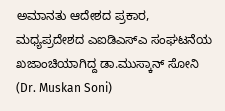ಅಮಾನತು ಆದೇಶದ ಪ್ರಕಾರ, ಮಧ್ಯಪ್ರದೇಶದ ಎಐಡಿಎಸ್ಎ ಸಂಘಟನೆಯ ಖಜಾಂಚಿಯಾಗಿದ್ದ ಡಾ.ಮುಸ್ಕಾನ್ ಸೋನಿ (Dr. Muskan Soni)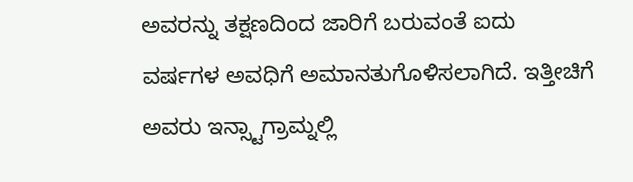ಅವರನ್ನು ತಕ್ಷಣದಿಂದ ಜಾರಿಗೆ ಬರುವಂತೆ ಐದು ವರ್ಷಗಳ ಅವಧಿಗೆ ಅಮಾನತುಗೊಳಿಸಲಾಗಿದೆ. ಇತ್ತೀಚಿಗೆ ಅವರು ಇನ್ಸ್ಟಾಗ್ರಾಮ್ನಲ್ಲಿ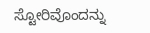ಸ್ಟೋರಿವೊಂದನ್ನು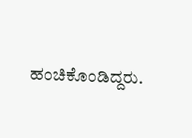ಹಂಚಿಕೊಂಡಿದ್ದರು.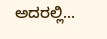ಅದರಲ್ಲಿ...